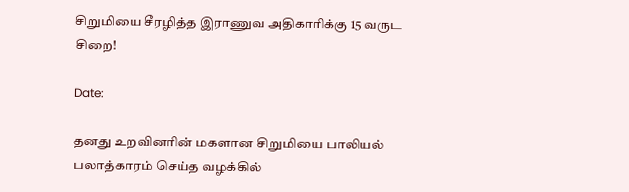சிறுமியை சீரழித்த இராணுவ அதிகாரிக்கு 15 வருட சிறை!

Date:

தனது உறவினரின் மகளான சிறுமியை பாலியல் பலாத்காரம் செய்த வழக்கில்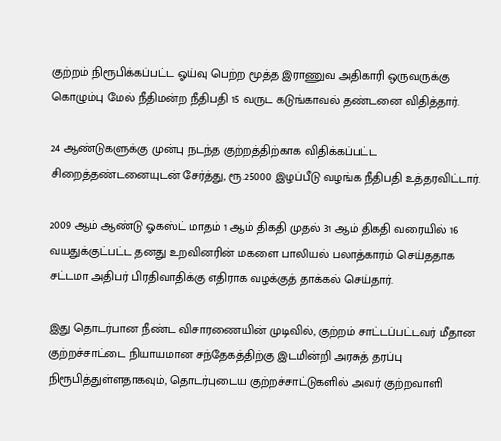குற்றம் நிரூபிக்கப்பட்ட ஓய்வு பெற்ற மூத்த இராணுவ அதிகாரி ஒருவருக்கு கொழும்பு மேல் நீதிமன்ற நீதிபதி 15 வருட கடுங்காவல் தண்டனை விதித்தார்.

24 ஆண்டுகளுக்கு முன்பு நடந்த குற்றத்திற்காக விதிக்கப்பட்ட சிறைத்தண்டனையுடன் சேர்த்து, ரூ.25000 இழப்பீடு வழங்க நீதிபதி உத்தரவிட்டார்.

2009 ஆம் ஆண்டு ஓகஸ்ட் மாதம் 1 ஆம் திகதி முதல் 31 ஆம் திகதி வரையில் 16 வயதுக்குட்பட்ட தனது உறவினரின் மகளை பாலியல் பலாத்காரம் செய்ததாக சட்டமா அதிபர் பிரதிவாதிக்கு எதிராக வழக்குத் தாக்கல் செய்தார்.

இது தொடர்பான நீண்ட விசாரணையின் முடிவில், குற்றம் சாட்டப்பட்டவர் மீதான குற்றச்சாட்டை நியாயமான சந்தேகத்திற்கு இடமின்றி அரசுத் தரப்பு நிரூபித்துள்ளதாகவும், தொடர்புடைய குற்றச்சாட்டுகளில் அவர் குற்றவாளி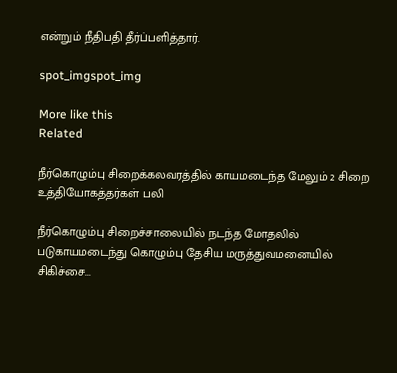என்றும் நீதிபதி தீர்ப்பளித்தார்.

spot_imgspot_img

More like this
Related

நீர்கொழும்பு சிறைக்கலவரத்தில் காயமடைந்த மேலும் 2 சிறை உத்தியோகத்தர்கள் பலி

நீர்கொழும்பு சிறைச்சாலையில் நடந்த மோதலில் படுகாயமடைந்து கொழும்பு தேசிய மருத்துவமனையில் சிகிச்சை...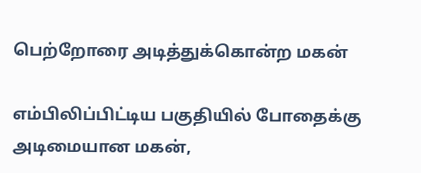பெற்றோரை அடித்துக்கொன்ற மகன்

எம்பிலிப்பிட்டிய பகுதியில் போதைக்கு அடிமையான மகன்,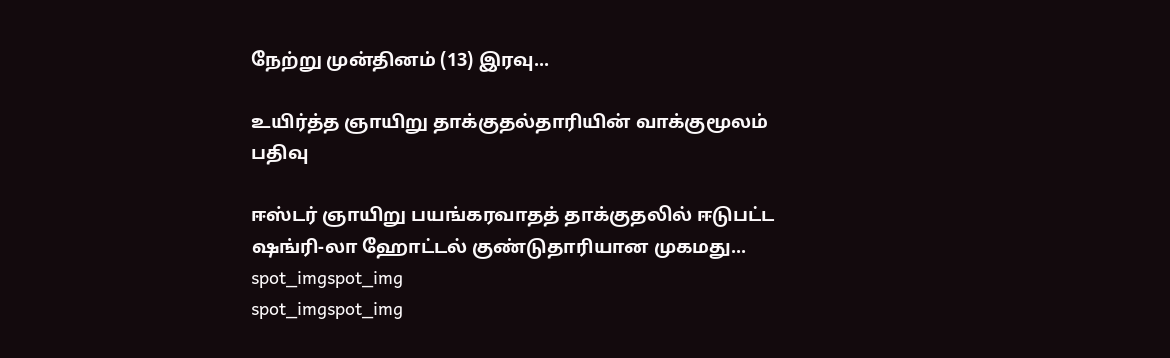நேற்று முன்தினம் (13) இரவு...

உயிர்த்த ஞாயிறு தாக்குதல்தாரியின் வாக்குமூலம் பதிவு

ஈஸ்டர் ஞாயிறு பயங்கரவாதத் தாக்குதலில் ஈடுபட்ட ஷங்ரி-லா ஹோட்டல் குண்டுதாரியான முகமது...
spot_imgspot_img
spot_imgspot_img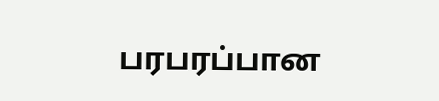பரபரப்பான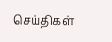செய்திகள்